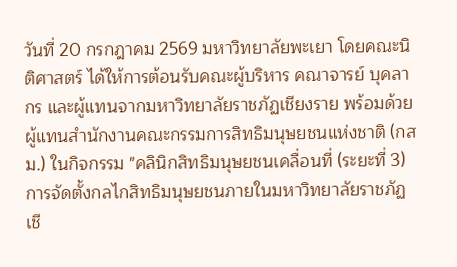วันที่ 20 กรกฎาคม 2569 มหาวิทยาลัยพะเยา โดยคณะนิติศาสตร์ ได้ให้การต้อนรับคณะผู้บริหาร คณาจารย์ บุคลากร และผู้แทนจากมหาวิทยาลัยราชภัฏเชียงราย พร้อมด้วยผู้แทนสำนักงานคณะกรรมการสิทธิมนุษยชนแห่งชาติ (กสม.) ในกิจกรรม "คลินิกสิทธิมนุษยชนเคลื่อนที่ (ระยะที่ 3) การจัดตั้งกลไกสิทธิมนุษยชนภายในมหาวิทยาลัยราชภัฏเชี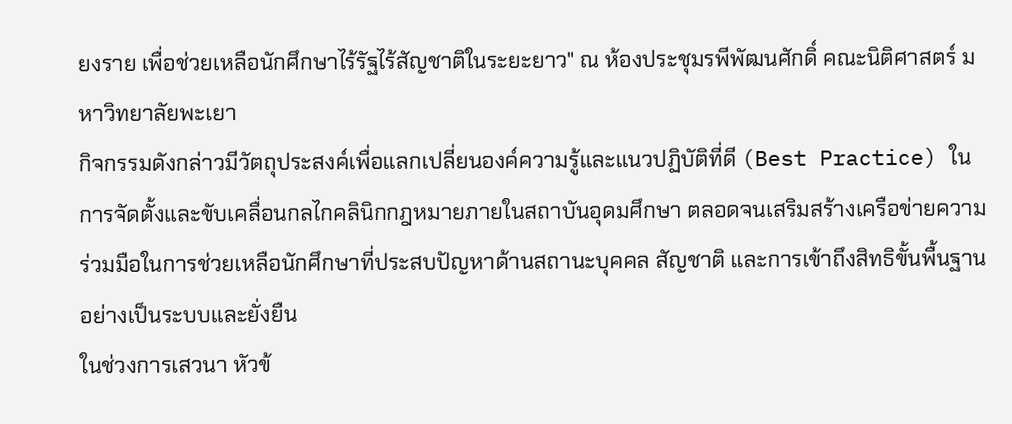ยงราย เพื่อช่วยเหลือนักศึกษาไร้รัฐไร้สัญชาติในระยะยาว" ณ ห้องประชุมรพีพัฒนศักดิ์ คณะนิติศาสตร์ มหาวิทยาลัยพะเยา
กิจกรรมดังกล่าวมีวัตถุประสงค์เพื่อแลกเปลี่ยนองค์ความรู้และแนวปฏิบัติที่ดี (Best Practice) ในการจัดตั้งและขับเคลื่อนกลไกคลินิกกฎหมายภายในสถาบันอุดมศึกษา ตลอดจนเสริมสร้างเครือข่ายความร่วมมือในการช่วยเหลือนักศึกษาที่ประสบปัญหาด้านสถานะบุคคล สัญชาติ และการเข้าถึงสิทธิขั้นพื้นฐานอย่างเป็นระบบและยั่งยืน
ในช่วงการเสวนา หัวข้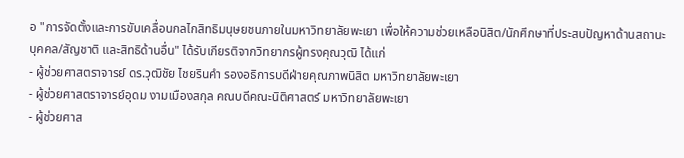อ "การจัดตั้งและการขับเคลื่อนกลไกสิทธิมนุษยชนภายในมหาวิทยาลัยพะเยา เพื่อให้ความช่วยเหลือนิสิต/นักศึกษาที่ประสบปัญหาด้านสถานะบุคคล/สัญชาติ และสิทธิด้านอื่น" ได้รับเกียรติจากวิทยากรผู้ทรงคุณวุฒิ ได้แก่
- ผู้ช่วยศาสตราจารย์ ดร.วุฒิชัย ไชยรินคำ รองอธิการบดีฝ่ายคุณภาพนิสิต มหาวิทยาลัยพะเยา
- ผู้ช่วยศาสตราจารย์อุดม งามเมืองสกุล คณบดีคณะนิติศาสตร์ มหาวิทยาลัยพะเยา
- ผู้ช่วยศาส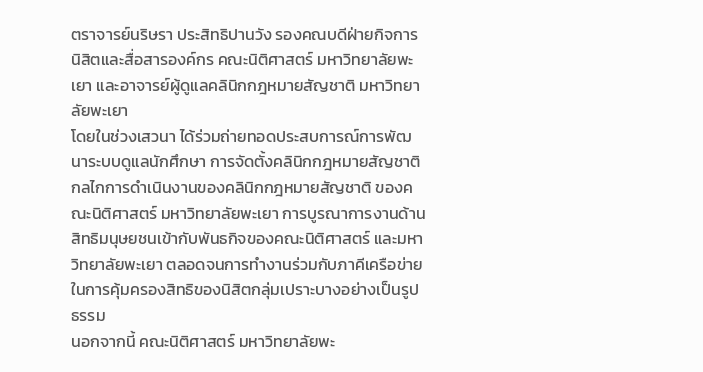ตราจารย์นริษรา ประสิทธิปานวัง รองคณบดีฝ่ายกิจการนิสิตและสื่อสารองค์กร คณะนิติศาสตร์ มหาวิทยาลัยพะเยา และอาจารย์ผู้ดูแลคลินิกกฎหมายสัญชาติ มหาวิทยาลัยพะเยา
โดยในช่วงเสวนา ได้ร่วมถ่ายทอดประสบการณ์การพัฒนาระบบดูแลนักศึกษา การจัดตั้งคลินิกกฎหมายสัญชาติ กลไกการดำเนินงานของคลินิกกฎหมายสัญชาติ ของคณะนิติศาสตร์ มหาวิทยาลัยพะเยา การบูรณาการงานด้านสิทธิมนุษยชนเข้ากับพันธกิจของคณะนิติศาสตร์ และมหาวิทยาลัยพะเยา ตลอดจนการทำงานร่วมกับภาคีเครือข่ายในการคุ้มครองสิทธิของนิสิตกลุ่มเปราะบางอย่างเป็นรูปธรรม
นอกจากนี้ คณะนิติศาสตร์ มหาวิทยาลัยพะ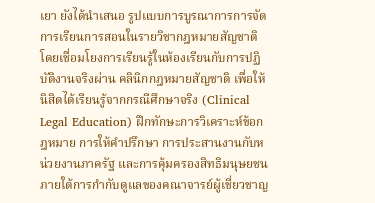เยา ยังได้นำเสนอ รูปแบบการบูรณาการการจัดการเรียนการสอนในรายวิชากฎหมายสัญชาติ โดยเชื่อมโยงการเรียนรู้ในห้องเรียนกับการปฏิบัติงานจริงผ่าน คลินิกกฎหมายสัญชาติ เพื่อให้นิสิตได้เรียนรู้จากกรณีศึกษาจริง (Clinical Legal Education) ฝึกทักษะการวิเคราะห์ข้อกฎหมาย การให้คำปรึกษา การประสานงานกับหน่วยงานภาครัฐ และการคุ้มครองสิทธิมนุษยชน ภายใต้การกำกับดูแลของคณาจารย์ผู้เชี่ยวชาญ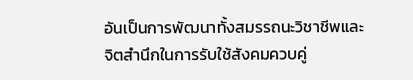อันเป็นการพัฒนาทั้งสมรรถนะวิชาชีพและจิตสำนึกในการรับใช้สังคมควบคู่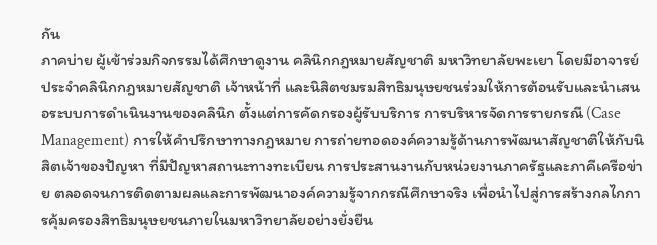กัน
ภาคบ่าย ผู้เข้าร่วมกิจกรรมได้ศึกษาดูงาน คลินิกกฎหมายสัญชาติ มหาวิทยาลัยพะเยา โดยมีอาจารย์ประจำคลินิกกฎหมายสัญชาติ เจ้าหน้าที่ และนิสิตชมรมสิทธิมนุษยชนร่วมให้การต้อนรับและนำเสนอระบบการดำเนินงานของคลินิก ตั้งแต่การคัดกรองผู้รับบริการ การบริหารจัดการรายกรณี (Case Management) การให้คำปรึกษาทางกฎหมาย การถ่ายทอดองค์ความรู้ด้านการพัฒนาสัญชาติให้กับนิสิตเจ้าของปัญหา ที่มีปัญหาสถานะทางทะเบียน การประสานงานกับหน่วยงานภาครัฐและภาคีเครือข่าย ตลอดจนการติดตามผลและการพัฒนาองค์ความรู้จากกรณีศึกษาจริง เพื่อนำไปสู่การสร้างกลไกการคุ้มครองสิทธิมนุษยชนภายในมหาวิทยาลัยอย่างยั่งยืน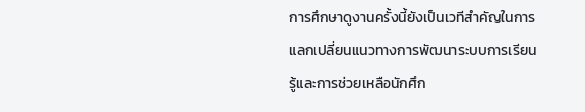การศึกษาดูงานครั้งนี้ยังเป็นเวทีสำคัญในการแลกเปลี่ยนแนวทางการพัฒนาระบบการเรียนรู้และการช่วยเหลือนักศึก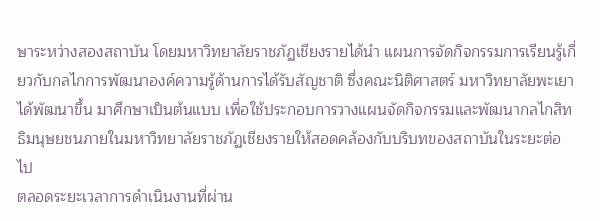ษาระหว่างสองสถาบัน โดยมหาวิทยาลัยราชภัฏเชียงรายได้นำ แผนการจัดกิจกรรมการเรียนรู้เกี่ยวกับกลไกการพัฒนาองค์ความรู้ด้านการได้รับสัญชาติ ซึ่งคณะนิติศาสตร์ มหาวิทยาลัยพะเยา ได้พัฒนาขึ้น มาศึกษาเป็นต้นแบบ เพื่อใช้ประกอบการวางแผนจัดกิจกรรมและพัฒนากลไกสิทธิมนุษยชนภายในมหาวิทยาลัยราชภัฏเชียงรายให้สอดคล้องกับบริบทของสถาบันในระยะต่อไป
ตลอดระยะเวลาการดำเนินงานที่ผ่าน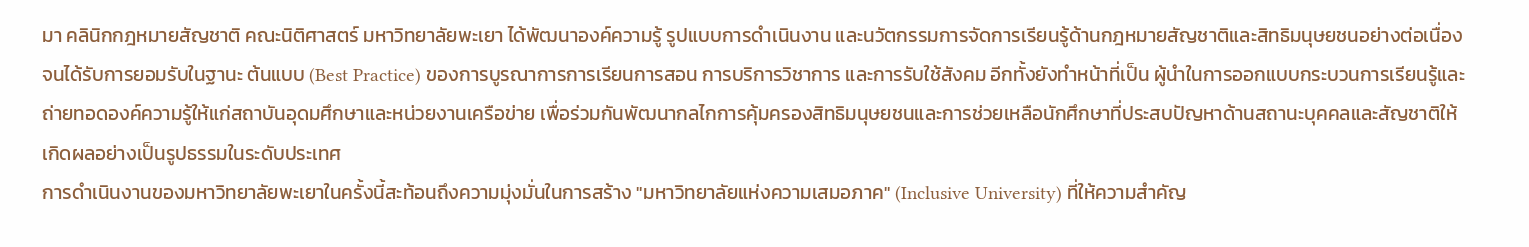มา คลินิกกฎหมายสัญชาติ คณะนิติศาสตร์ มหาวิทยาลัยพะเยา ได้พัฒนาองค์ความรู้ รูปแบบการดำเนินงาน และนวัตกรรมการจัดการเรียนรู้ด้านกฎหมายสัญชาติและสิทธิมนุษยชนอย่างต่อเนื่อง จนได้รับการยอมรับในฐานะ ต้นแบบ (Best Practice) ของการบูรณาการการเรียนการสอน การบริการวิชาการ และการรับใช้สังคม อีกทั้งยังทำหน้าที่เป็น ผู้นำในการออกแบบกระบวนการเรียนรู้และถ่ายทอดองค์ความรู้ให้แก่สถาบันอุดมศึกษาและหน่วยงานเครือข่าย เพื่อร่วมกันพัฒนากลไกการคุ้มครองสิทธิมนุษยชนและการช่วยเหลือนักศึกษาที่ประสบปัญหาด้านสถานะบุคคลและสัญชาติให้เกิดผลอย่างเป็นรูปธรรมในระดับประเทศ
การดำเนินงานของมหาวิทยาลัยพะเยาในครั้งนี้สะท้อนถึงความมุ่งมั่นในการสร้าง "มหาวิทยาลัยแห่งความเสมอภาค" (Inclusive University) ที่ให้ความสำคัญ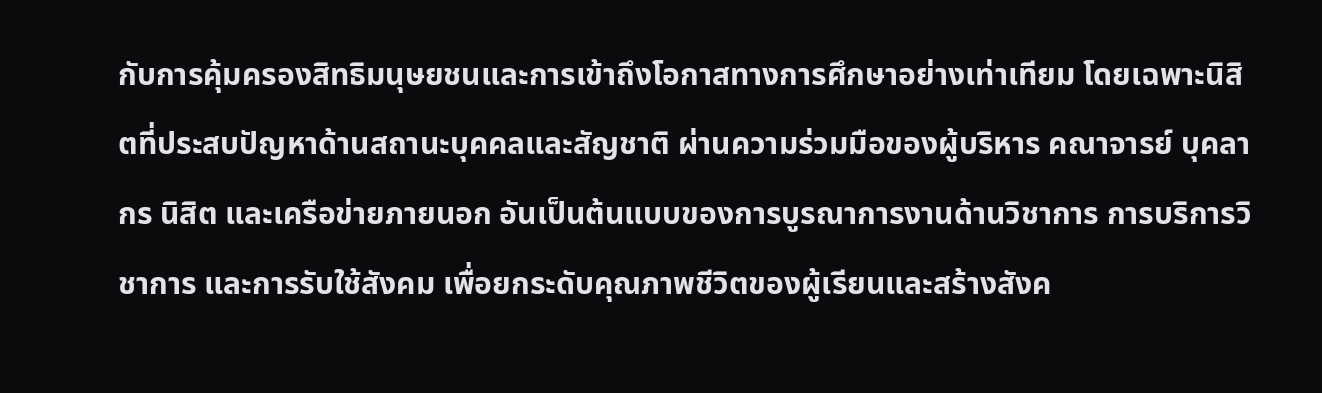กับการคุ้มครองสิทธิมนุษยชนและการเข้าถึงโอกาสทางการศึกษาอย่างเท่าเทียม โดยเฉพาะนิสิตที่ประสบปัญหาด้านสถานะบุคคลและสัญชาติ ผ่านความร่วมมือของผู้บริหาร คณาจารย์ บุคลากร นิสิต และเครือข่ายภายนอก อันเป็นต้นแบบของการบูรณาการงานด้านวิชาการ การบริการวิชาการ และการรับใช้สังคม เพื่อยกระดับคุณภาพชีวิตของผู้เรียนและสร้างสังค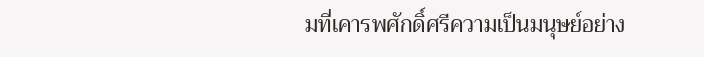มที่เคารพศักดิ์ศรีความเป็นมนุษย์อย่าง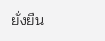ยั่งยืน